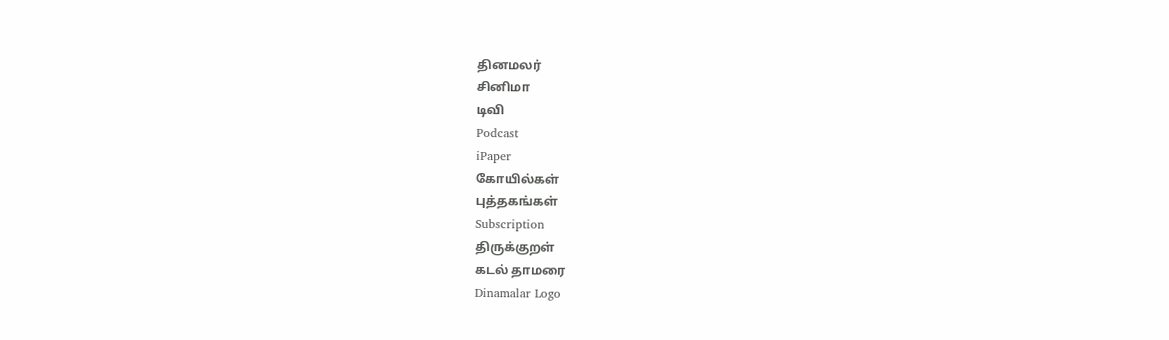தினமலர்
சினிமா
டிவி
Podcast
iPaper
கோயில்கள்
புத்தகங்கள்
Subscription
திருக்குறள்
கடல் தாமரை
Dinamalar Logo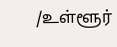/உள்ளூர்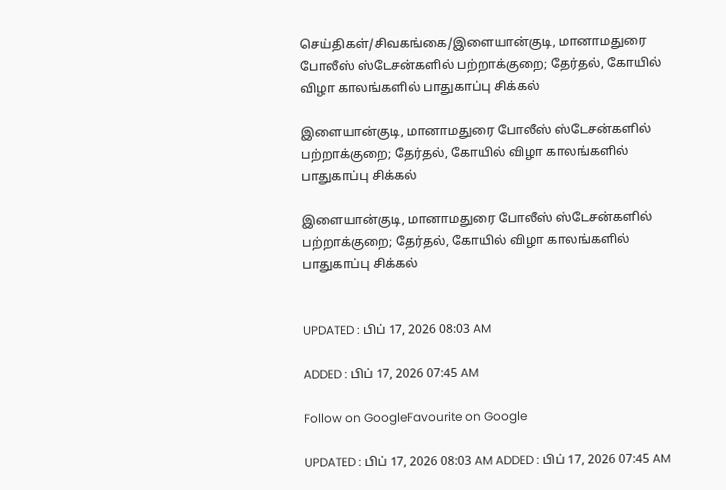செய்திகள்/சிவகங்கை/இளையான்குடி, மானாமதுரை போலீஸ் ஸ்டேசன்களில் பற்றாக்குறை; தேர்தல், கோயில் விழா காலங்களில் பாதுகாப்பு சிக்கல்

இளையான்குடி, மானாமதுரை போலீஸ் ஸ்டேசன்களில் பற்றாக்குறை; தேர்தல், கோயில் விழா காலங்களில் பாதுகாப்பு சிக்கல்

இளையான்குடி, மானாமதுரை போலீஸ் ஸ்டேசன்களில் பற்றாக்குறை; தேர்தல், கோயில் விழா காலங்களில் பாதுகாப்பு சிக்கல்


UPDATED : பிப் 17, 2026 08:03 AM

ADDED : பிப் 17, 2026 07:45 AM

Follow on GoogleFavourite on Google

UPDATED : பிப் 17, 2026 08:03 AM ADDED : பிப் 17, 2026 07:45 AM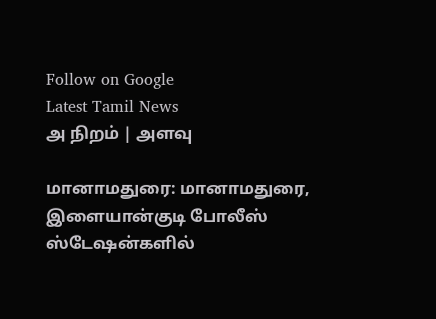Follow on Google
Latest Tamil News
அ நிறம் | அளவு

மானாமதுரை: மானாமதுரை, இளையான்குடி போலீஸ் ஸ்டேஷன்களில்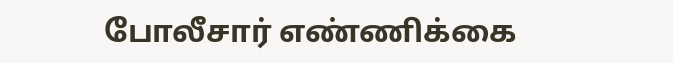போலீசார் எண்ணிக்கை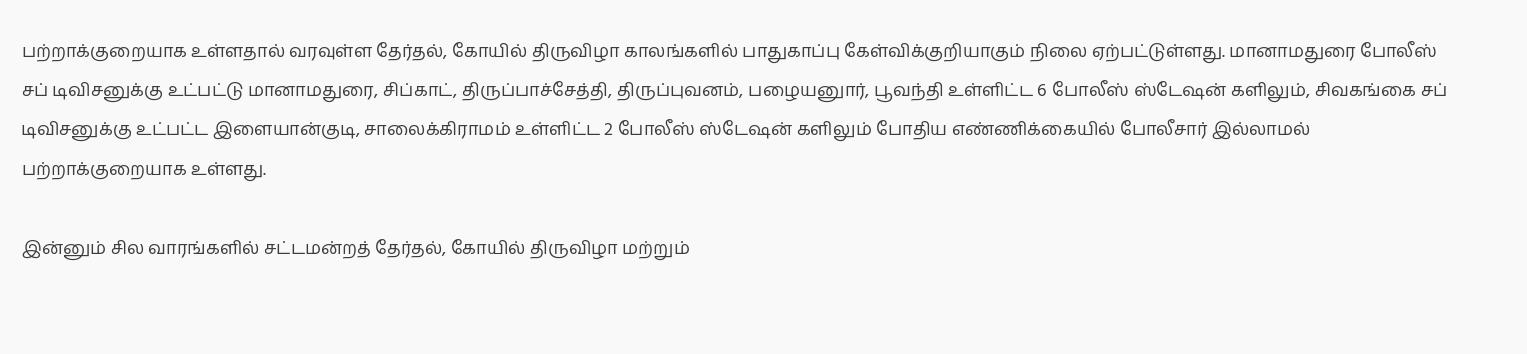பற்றாக்குறையாக உள்ளதால் வரவுள்ள தேர்தல், கோயில் திருவிழா காலங்களில் பாதுகாப்பு கேள்விக்குறியாகும் நிலை ஏற்பட்டுள்ளது. மானாமதுரை போலீஸ் சப் டிவிசனுக்கு உட்பட்டு மானாமதுரை, சிப்காட், திருப்பாச்சேத்தி, திருப்புவனம், பழையனுார், பூவந்தி உள்ளிட்ட 6 போலீஸ் ஸ்டேஷன் களிலும், சிவகங்கை சப் டிவிசனுக்கு உட்பட்ட இளையான்குடி, சாலைக்கிராமம் உள்ளிட்ட 2 போலீஸ் ஸ்டேஷன் களிலும் போதிய எண்ணிக்கையில் போலீசார் இல்லாமல் பற்றாக்குறையாக உள்ளது.

இன்னும் சில வாரங்களில் சட்டமன்றத் தேர்தல், கோயில் திருவிழா மற்றும்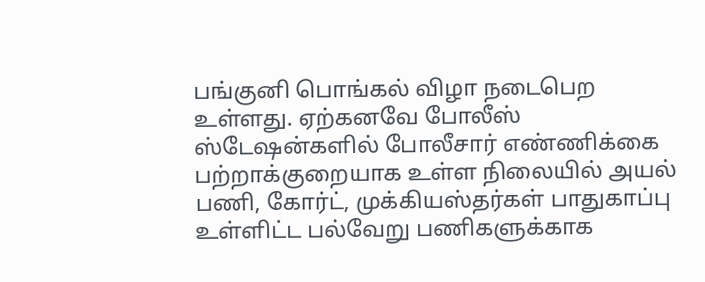பங்குனி பொங்கல் விழா நடைபெற உள்ளது. ஏற்கனவே போலீஸ் ஸ்டேஷன்களில் போலீசார் எண்ணிக்கை பற்றாக்குறையாக உள்ள நிலையில் அயல் பணி, கோர்ட், முக்கியஸ்தர்கள் பாதுகாப்பு உள்ளிட்ட பல்வேறு பணிகளுக்காக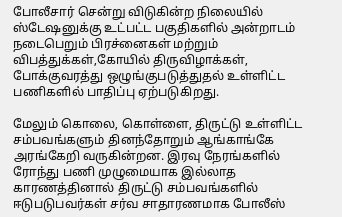போலீசார் சென்று விடுகின்ற நிலையில் ஸ்டேஷனுக்கு உட்பட்ட பகுதிகளில் அன்றாடம் நடைபெறும் பிரச்னைகள் மற்றும் விபத்துக்கள்,கோயில் திருவிழாக்கள், போக்குவரத்து ஒழுங்குபடுத்துதல் உள்ளிட்ட பணிகளில் பாதிப்பு ஏற்படுகிறது.

மேலும் கொலை, கொள்ளை, திருட்டு உள்ளிட்ட சம்பவங்களும் தினந்தோறும் ஆங்காங்கே அரங்கேறி வருகின்றன. இரவு நேரங்களில் ரோந்து பணி முழுமையாக இல்லாத காரணத்தினால் திருட்டு சம்பவங்களில் ஈடுபடுபவர்கள் சர்வ சாதாரணமாக போலீஸ்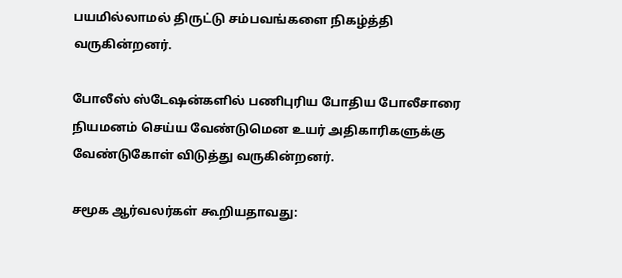பயமில்லாமல் திருட்டு சம்பவங்களை நிகழ்த்தி வருகின்றனர்.

போலீஸ் ஸ்டேஷன்களில் பணிபுரிய போதிய போலீசாரை நியமனம் செய்ய வேண்டுமென உயர் அதிகாரிகளுக்கு வேண்டுகோள் விடுத்து வருகின்றனர்.

சமூக ஆர்வலர்கள் கூறியதாவது: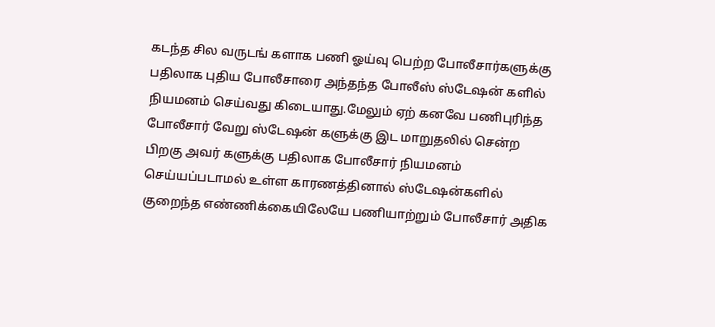கடந்த சில வருடங் களாக பணி ஓய்வு பெற்ற போலீசார்களுக்கு பதிலாக புதிய போலீசாரை அந்தந்த போலீஸ் ஸ்டேஷன் களில் நியமனம் செய்வது கிடையாது.மேலும் ஏற் கனவே பணிபுரிந்த போலீசார் வேறு ஸ்டேஷன் களுக்கு இட மாறுதலில் சென்ற பிறகு அவர் களுக்கு பதிலாக போலீசார் நியமனம் செய்யப்படாமல் உள்ள காரணத்தினால் ஸ்டேஷன்களில் குறைந்த எண்ணிக்கையிலேயே பணியாற்றும் போலீசார் அதிக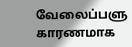வேலைப்பளு காரணமாக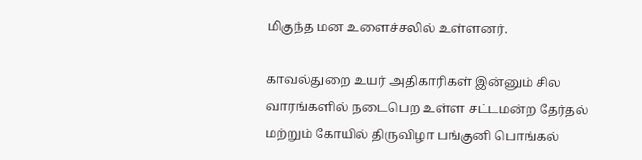மிகுந்த மன உளைச்சலில் உள்ளனர்.

காவல்துறை உயர் அதிகாரிகள் இன்னும் சில வாரங்களில் நடைபெற உள்ள சட்டமன்ற தேர்தல் மற்றும் கோயில் திருவிழா பங்குனி பொங்கல்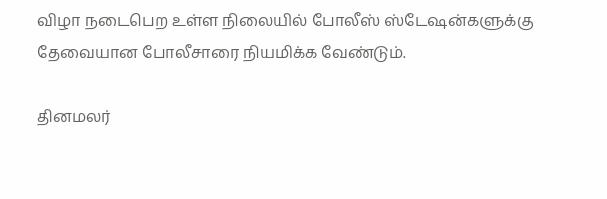விழா நடைபெற உள்ள நிலையில் போலீஸ் ஸ்டேஷன்களுக்கு தேவையான போலீசாரை நியமிக்க வேண்டும்.

தினமலர்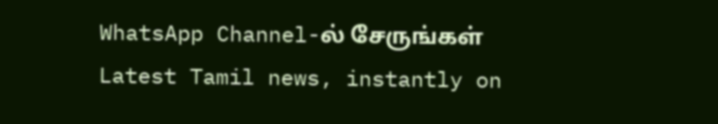WhatsApp Channel-ல் சேருங்கள்
Latest Tamil news, instantly on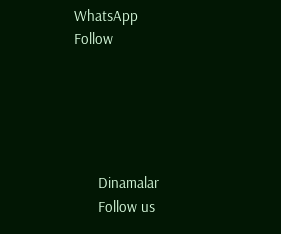WhatsApp
Follow





      Dinamalar
      Follow us